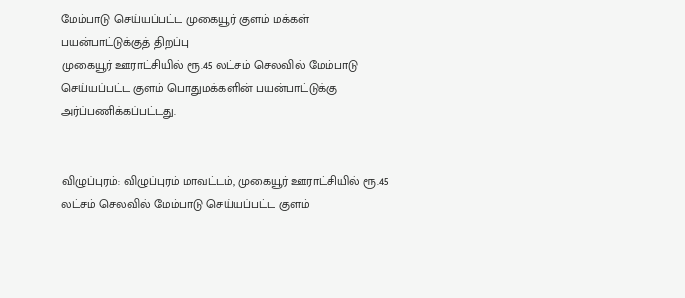மேம்பாடு செய்யப்பட்ட முகையூர் குளம் மக்கள் பயன்பாட்டுக்குத் திறப்பு
முகையூர் ஊராட்சியில் ரூ.45 லட்சம் செலவில் மேம்பாடு செய்யப்பட்ட குளம் பொதுமக்களின் பயன்பாட்டுக்கு அர்ப்பணிக்கப்பட்டது.


விழுப்புரம்: விழுப்புரம் மாவட்டம், முகையூர் ஊராட்சியில் ரூ.45 லட்சம் செலவில் மேம்பாடு செய்யப்பட்ட குளம்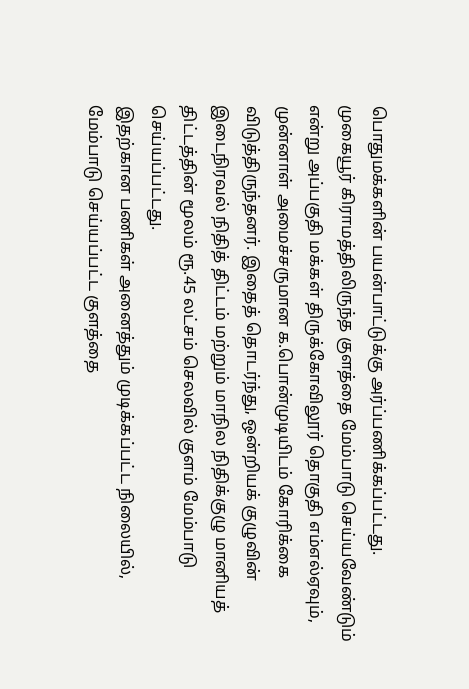பொதுமக்களின் பயன்பாட்டுக்கு அர்ப்பணிக்கப்பட்டது.
முகையூர் கிராமத்திலிருந்த குளத்தை மேம்பாடு செய்யவேண்டும் என்று அப்பகுதி மக்கள் திருக்கோவிலூர் தொகுதி எம்எல்ஏவும், முன்னாள் அமைச்சருமான க.பொன்முடியிடம் கோரிக்கை விடுத்திருந்தனர். இதைத் தொடர்ந்து, ஒன்றியக் குழுவின் இடைநிரவல் நிதித் திட்டம் மற்றும் மாநில நிதிக்குழு மானியத் திட்டத்தின் மூலம் ரூ.45 லட்சம் செலவில் குளம் மேம்பாடு செய்யப்பட்டது.
இதற்கான பணிகள் அனைத்தும் முடிக்கப்பட்ட நிலையில், மேம்பாடு செய்யப்பட்ட குளத்தை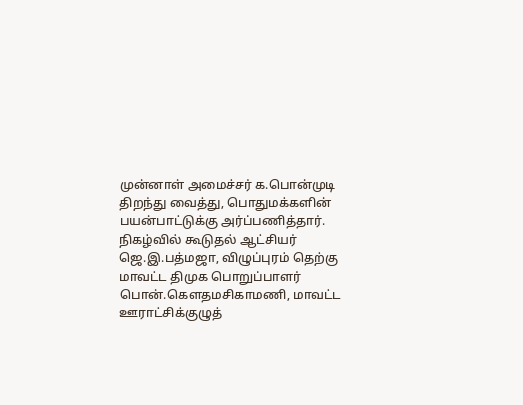முன்னாள் அமைச்சர் க.பொன்முடி திறந்து வைத்து, பொதுமக்களின் பயன்பாட்டுக்கு அர்ப்பணித்தார்.
நிகழ்வில் கூடுதல் ஆட்சியர் ஜெ.இ.பத்மஜா, விழுப்புரம் தெற்கு மாவட்ட திமுக பொறுப்பாளர் பொன்.கெளதமசிகாமணி, மாவட்ட ஊராட்சிக்குழுத்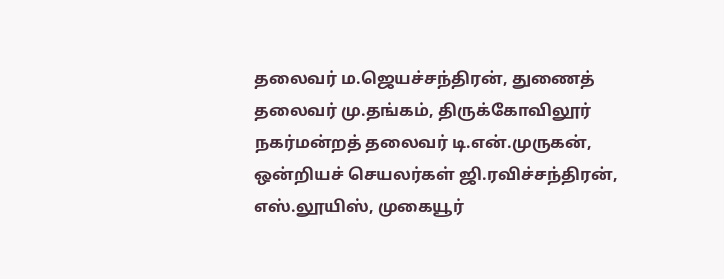தலைவர் ம.ஜெயச்சந்திரன், துணைத் தலைவர் மு.தங்கம், திருக்கோவிலூர் நகர்மன்றத் தலைவர் டி.என்.முருகன், ஒன்றியச் செயலர்கள் ஜி.ரவிச்சந்திரன், எஸ்.லூயிஸ், முகையூர்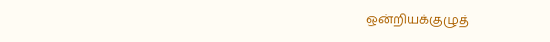ஒன்றியக்குழுத்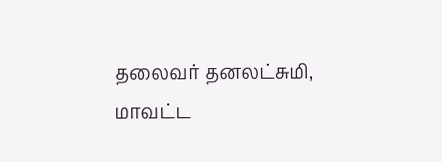தலைவர் தனலட்சுமி, மாவட்ட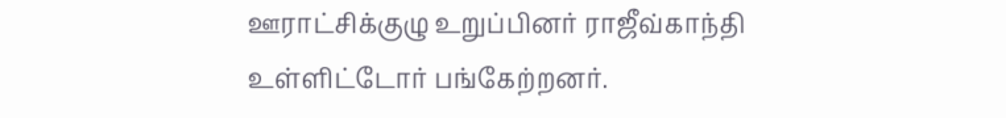ஊராட்சிக்குழு உறுப்பினர் ராஜீவ்காந்தி உள்ளிட்டோர் பங்கேற்றனர்.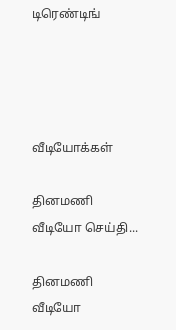டிரெண்டிங்




வீடியோக்கள்

தினமணி வீடியோ செய்தி...

தினமணி வீடியோ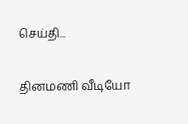செய்தி...

தினமணி வீடியோ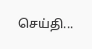செய்தி...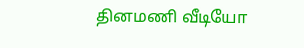தினமணி வீடியோ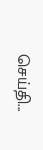செய்தி...